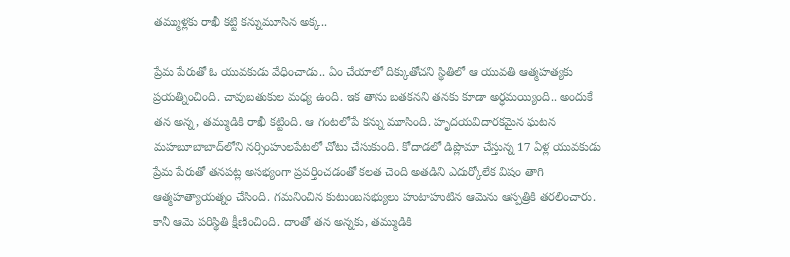తమ్ముళ్లకు రాఖీ కట్టి కన్నుమూసిన అక్క..

ప్రేమ పేరుతో ఓ యువ‌కుడు వేధించాడు.. ఏం చేయాలో దిక్కుతోచ‌ని స్థితిలో ఆ యువ‌తి ఆత్మహత్యకు ప్రయత్నించింది. చావుబతుకుల మధ్య ఉంది. ఇక తాను బ‌త‌క‌న‌ని త‌నకు కూడా అర్ధ‌మ‌య్యింది.. అందుకే త‌న అన్న‌, త‌మ్ముడికి రాఖీ క‌ట్టింది. ఆ గంట‌లోపే క‌న్ను మూసింది. హృద‌య‌విదార‌క‌మైన ఘ‌ట‌న మహబూబాబాద్‌లోని నర్సింహులపేటలో చోటు చేసుకుంది. కోదాడలో డిప్లొమా చేస్తున్న 17 ఏళ్ల యువకుడు ప్రేమ పేరుతో తనపట్ల అసభ్యంగా ప్రవర్తించడంతో కలత చెంది అతడిని ఎదుర్కోలేక విషం తాగి ఆత్మహత్యాయత్నం చేసింది. గమనించిన కుటుంబసభ్యులు హుటాహుటిన ఆమెను ఆస్పత్రికి తరలించారు. కానీ ఆమె పరిస్థితి క్షీణించింది. దాంతో తన అన్నకు, తమ్ముడికి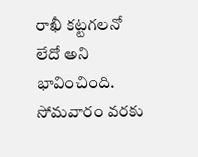రాఖీ కట్టగలనో లేదో అని భావించింది. సోమవారం వరకు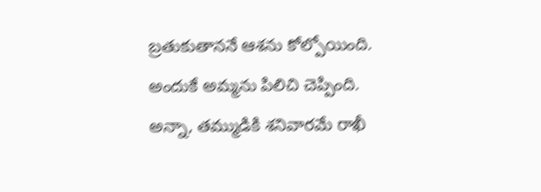బ్రతుకుతాననే ఆశను కోల్పోయింది. అందుకే అమ్మను పిలిచి చెప్పింది. అన్నా, తమ్ముడికి శనివారమే రాఖీ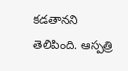కడతానని తెలిపింది. ఆస్పత్రి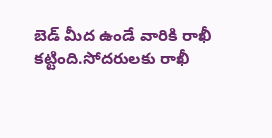బెడ్ మీద ఉండే వారికి రాఖీ కట్టింది.సోదరులకు రాఖీ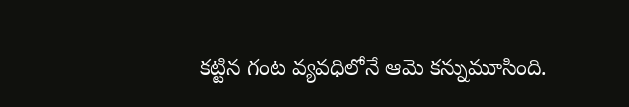కట్టిన గంట వ్యవధిలోనే ఆమె కన్నుమూసింది.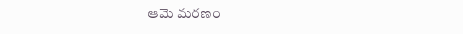ఆమె మరణం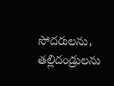సోదరులను, తల్లిదండ్రులను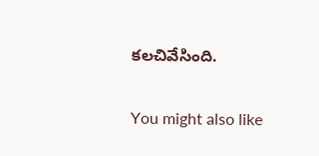కలచివేసింది.

You might also like